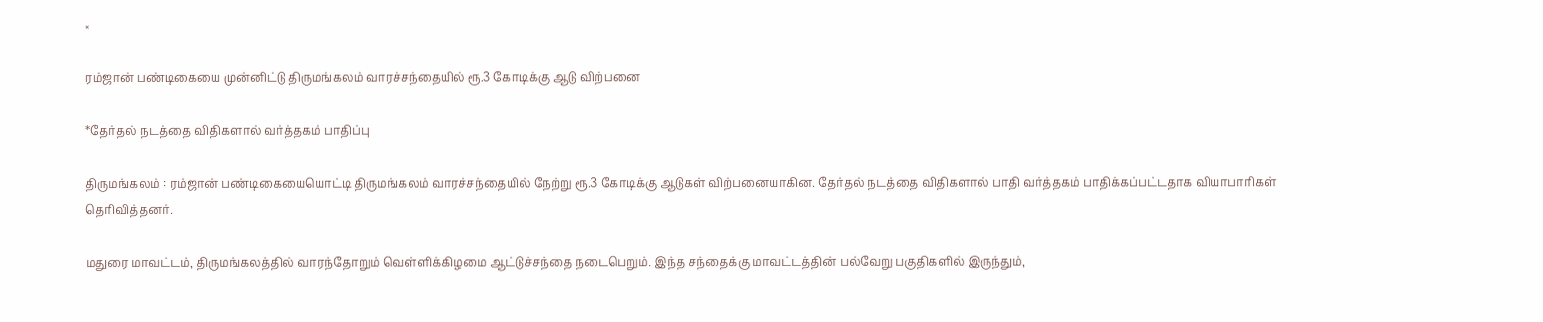×

ரம்ஜான் பண்டிகையை முன்னிட்டு திருமங்கலம் வாரச்சந்தையில் ரூ.3 கோடிக்கு ஆடு விற்பனை

*தேர்தல் நடத்தை விதிகளால் வர்த்தகம் பாதிப்பு

திருமங்கலம் : ரம்ஜான் பண்டிகையையொட்டி திருமங்கலம் வாரச்சந்தையில் நேற்று ரூ.3 கோடிக்கு ஆடுகள் விற்பனையாகின. தேர்தல் நடத்தை விதிகளால் பாதி வர்த்தகம் பாதிக்கப்பட்டதாக வியாபாரிகள் தெரிவித்தனர்.

மதுரை மாவட்டம், திருமங்கலத்தில் வாரந்தோறும் வெள்ளிக்கிழமை ஆட்டுச்சந்தை நடைபெறும். இந்த சந்தைக்கு மாவட்டத்தின் பல்வேறு பகுதிகளில் இருந்தும்,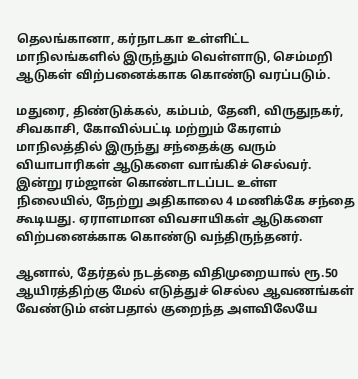தெலங்கானா, கர்நாடகா உள்ளிட்ட மாநிலங்களில் இருந்தும் வெள்ளாடு, செம்மறி ஆடுகள் விற்பனைக்காக கொண்டு வரப்படும்.

மதுரை, திண்டுக்கல், கம்பம், தேனி, விருதுநகர், சிவகாசி, கோவில்பட்டி மற்றும் கேரளம் மாநிலத்தில் இருந்து சந்தைக்கு வரும் வியாபாரிகள் ஆடுகளை வாங்கிச் செல்வர். இன்று ரம்ஜான் கொண்டாடப்பட உள்ள நிலையில், நேற்று அதிகாலை 4 மணிக்கே சந்தை கூடியது. ஏராளமான விவசாயிகள் ஆடுகளை விற்பனைக்காக கொண்டு வந்திருந்தனர்.

ஆனால், தேர்தல் நடத்தை விதிமுறையால் ரூ.50 ஆயிரத்திற்கு மேல் எடுத்துச் செல்ல ஆவணங்கள் வேண்டும் என்பதால் குறைந்த அளவிலேயே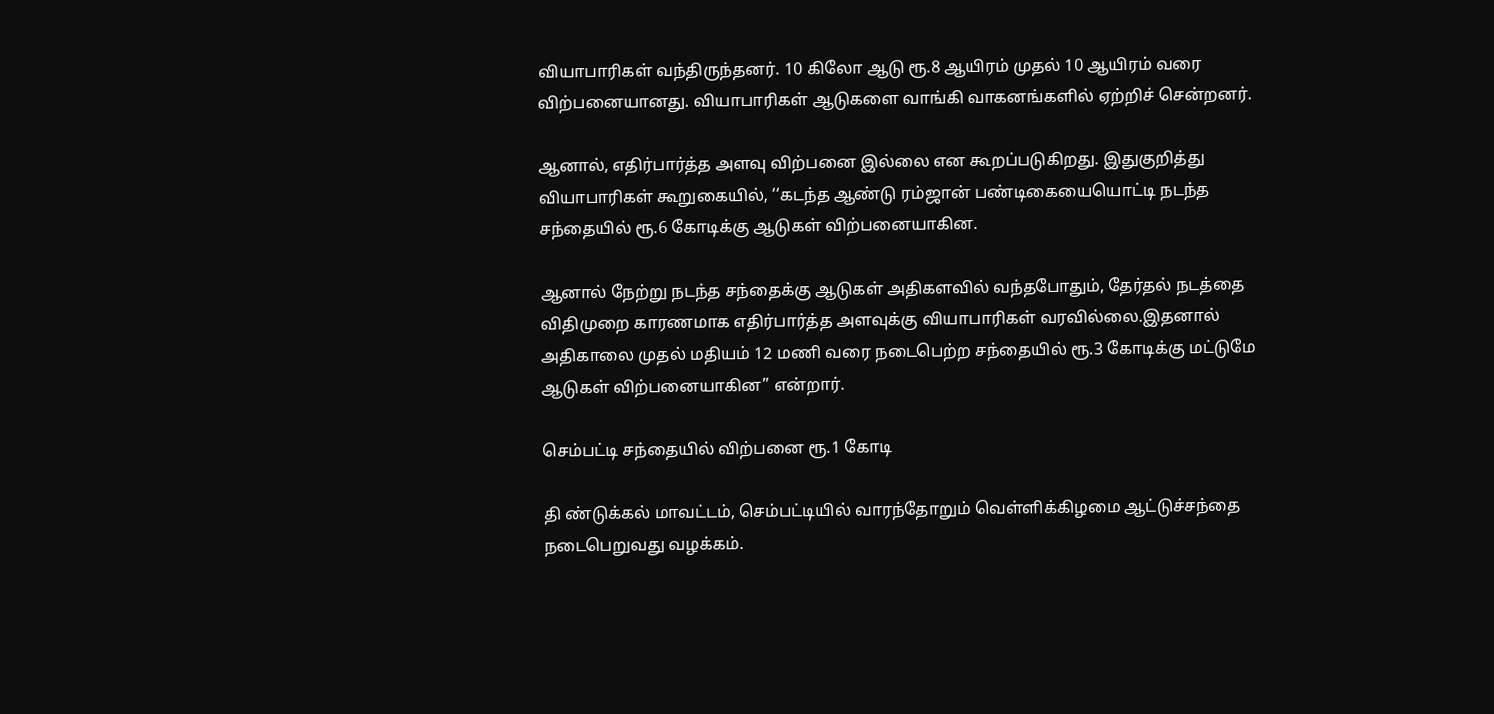வியாபாரிகள் வந்திருந்தனர். 10 கிலோ ஆடு ரூ.8 ஆயிரம் முதல் 10 ஆயிரம் வரை விற்பனையானது. வியாபாரிகள் ஆடுகளை வாங்கி வாகனங்களில் ஏற்றிச் சென்றனர்.

ஆனால், எதிர்பார்த்த அளவு விற்பனை இல்லை என கூறப்படுகிறது. இதுகுறித்து வியாபாரிகள் கூறுகையில், ‘‘கடந்த ஆண்டு ரம்ஜான் பண்டிகையையொட்டி நடந்த சந்தையில் ரூ.6 கோடிக்கு ஆடுகள் விற்பனையாகின.

ஆனால் நேற்று நடந்த சந்தைக்கு ஆடுகள் அதிகளவில் வந்தபோதும், தேர்தல் நடத்தை விதிமுறை காரணமாக எதிர்பார்த்த அளவுக்கு வியாபாரிகள் வரவில்லை.இதனால் அதிகாலை முதல் மதியம் 12 மணி வரை நடைபெற்ற சந்தையில் ரூ.3 கோடிக்கு மட்டுமே ஆடுகள் விற்பனையாகின’’ என்றார்.

செம்பட்டி சந்தையில் விற்பனை ரூ.1 கோடி

தி ண்டுக்கல் மாவட்டம், செம்பட்டியில் வாரந்தோறும் வெள்ளிக்கிழமை ஆட்டுச்சந்தை நடைபெறுவது வழக்கம்.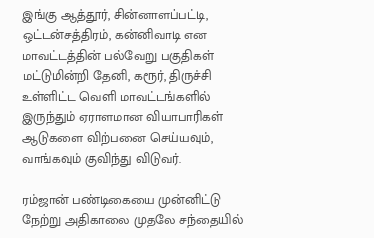இங்கு ஆத்தூர், சின்னாளப்பட்டி, ஒட்டன்சத்திரம், கன்னிவாடி என மாவட்டத்தின் பல்வேறு பகுதிகள் மட்டுமின்றி தேனி, கரூர், திருச்சி உள்ளிட்ட வெளி மாவட்டங்களில் இருந்தும் ஏராளமான வியாபாரிகள் ஆடுகளை விற்பனை செய்யவும், வாங்கவும் குவிந்து விடுவர்.

ரம்ஜான் பண்டிகையை முன்னிட்டு நேற்று அதிகாலை முதலே சந்தையில்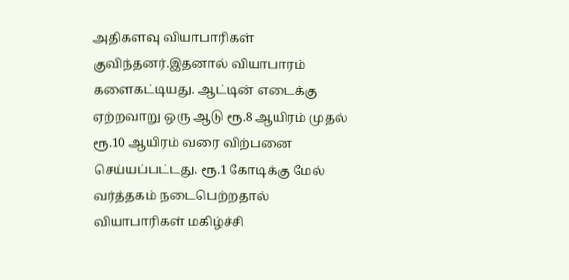அதிகளவு வியாபாரிகள் குவிந்தனர்.இதனால் வியாபாரம் களைகட்டியது. ஆட்டின் எடைக்கு ஏற்றவாறு ஒரு ஆடு ரூ.8 ஆயிரம் முதல் ரூ.10 ஆயிரம் வரை விற்பனை செய்யப்பட்டது. ரூ.1 கோடிக்கு மேல் வர்த்தகம் நடைபெற்றதால் வியாபாரிகள் மகிழ்ச்சி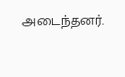அடைந்தனர்.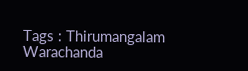Tags : Thirumangalam Warachanda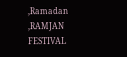,Ramadan ,RAMJAN FESTIVAL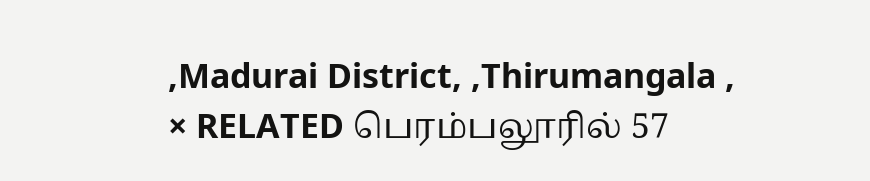,Madurai District, ,Thirumangala ,
× RELATED பெரம்பலூரில் 57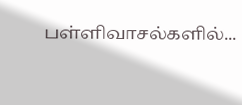பள்ளிவாசல்களில்...